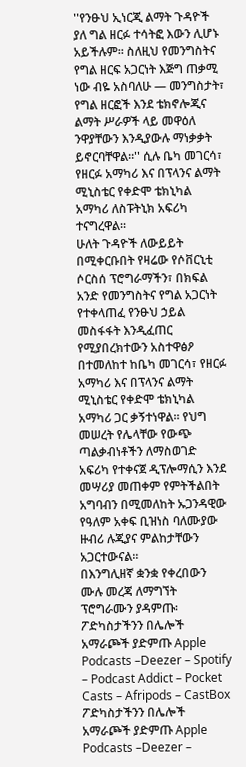''የንፁህ ኢነርጂ ልማት ጉዳዮች ያለ ግል ዘርፉ ተሳትፎ እውን ሊሆኑ አይችሉም። ስለዚህ የመንግስትና የግል ዘርፍ አጋርነት እጅግ ጠቃሚ ነው ብዬ አስባለሁ — መንግስታት፣ የግል ዘርፎች እንደ ቴክኖሎጂና ልማት ሥራዎች ላይ መዋዕለ ንዋያቸውን እንዲያውሉ ማነቃቃት ይኖርባቸዋል።'' ሲሉ ቤካ መገርሳ፣ የዘርፉ አማካሪ እና በፕላንና ልማት ሚኒስቴር የቀድሞ ቴክኒካል አማካሪ ለስፑትኒክ አፍሪካ ተናግረዋል።
ሁለት ጉዳዮች ለውይይት በሚቀርቡበት የዛሬው የሶቨርኒቲ ሶርስሰ ፕሮግራማችን፣ በክፍል አንድ የመንግስትና የግል አጋርነት የተቀላጠፈ የንፁህ ኃይል መስፋፋት እንዲፈጠር የሚያበረክተውን አስተዋፅዖ በተመለከተ ከቤካ መገርሳ፣ የዘርፉ አማካሪ እና በፕላንና ልማት ሚኒስቴር የቀድሞ ቴክኒካል አማካሪ ጋር ቃኝተነዋል። የህግ መሠረት የሌላቸው የውጭ ጣልቃብነቶችን ለማስወገድ አፍሪካ የተቀናጀ ዲፕሎማሲን እንደ መሣሪያ መጠቀም የምትችልበት አግባብን በሚመለከት ኡጋንዳዊው የዓለም አቀፍ ቢዝነስ ባለሙያው ዙብሪ ሉጂያና ምልከታቸውን አጋርተውናል።
በእንግሊዘኛ ቋንቋ የቀረበውን ሙሉ መረጃ ለማግኘት ፕሮግራሙን ያዳምጡ፡
ፖድካስታችንን በሌሎች አማራጮች ያድምጡ Apple Podcasts –Deezer – Spotify – Podcast Addict – Pocket Casts – Afripods – CastBox
ፖድካስታችንን በሌሎች አማራጮች ያድምጡ Apple Podcasts –Deezer –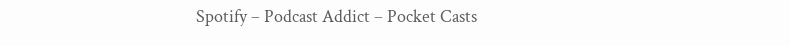Spotify – Podcast Addict – Pocket Casts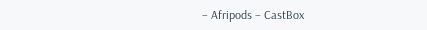– Afripods – CastBox